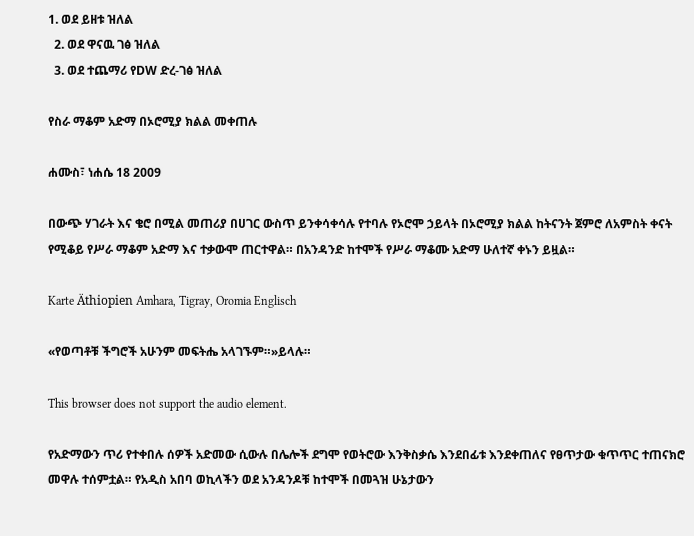1. ወደ ይዘቱ ዝለል
  2. ወደ ዋናዉ ገፅ ዝለል
  3. ወደ ተጨማሪ የDW ድረ-ገፅ ዝለል

የስራ ማቆም አድማ በኦሮሚያ ክልል መቀጠሉ

ሐሙስ፣ ነሐሴ 18 2009

በውጭ ሃገራት እና ቄሮ በሚል መጠሪያ በሀገር ውስጥ ይንቀሳቀሳሉ የተባሉ የኦሮሞ ኃይላት በኦሮሚያ ክልል ከትናንት ጀምሮ ለአምስት ቀናት የሚቆይ የሥራ ማቆም አድማ እና ተቃውሞ ጠርተዋል። በአንዳንድ ከተሞች የሥራ ማቆሙ አድማ ሁለተኛ ቀኑን ይዟል።

Karte Äthiopien Amhara, Tigray, Oromia Englisch

«የወጣቶቹ ችግሮች አሁንም መፍትሔ አላገኙም።»ይላሉ።

This browser does not support the audio element.

የአድማውን ጥሪ የተቀበሉ ሰዎች አድመው ሲውሉ በሌሎች ደግሞ የወትሮው እንቅስቃሴ እንደበፊቱ እንደቀጠለና የፀጥታው ቁጥጥር ተጠናክሮ መዋሉ ተሰምቷል። የአዲስ አበባ ወኪላችን ወደ አንዳንዶቹ ከተሞች በመጓዝ ሁኔታውን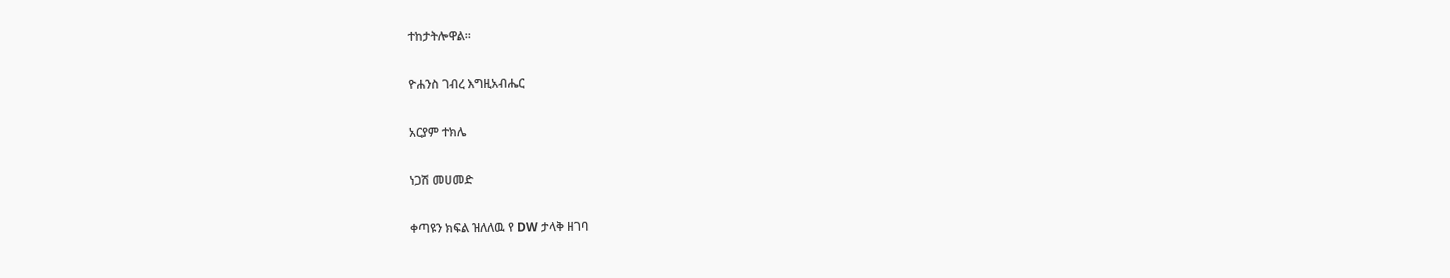ተከታትሎዋል።

ዮሐንስ ገብረ እግዚአብሔር

አርያም ተክሌ

ነጋሽ መሀመድ

ቀጣዩን ክፍል ዝለለዉ የ DW ታላቅ ዘገባ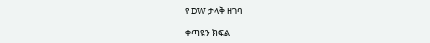የ DW ታላቅ ዘገባ

ቀጣዩን ክፍል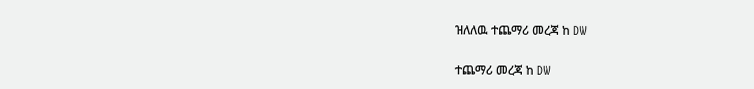ዝለለዉ ተጨማሪ መረጃ ከ DW

ተጨማሪ መረጃ ከ DW